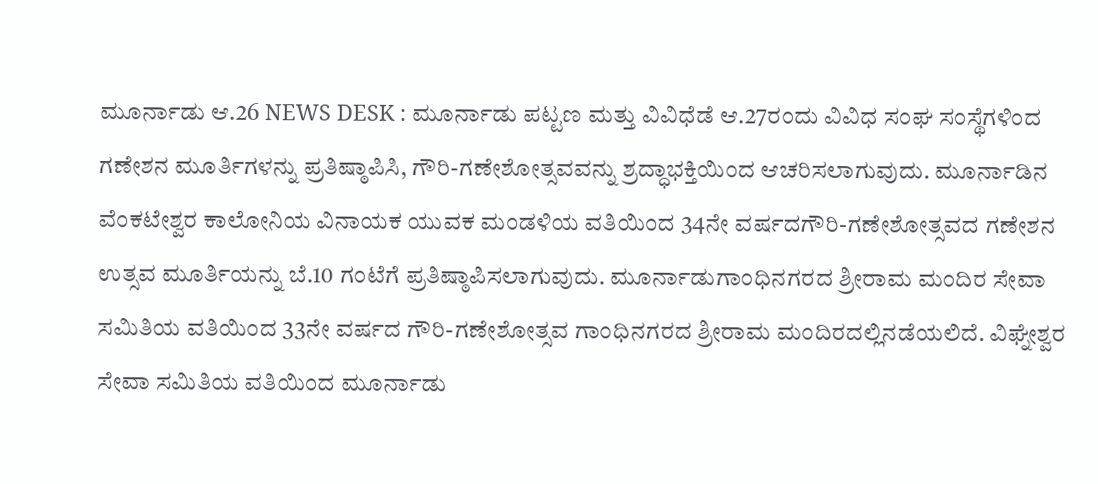ಮೂರ್ನಾಡು ಆ.26 NEWS DESK : ಮೂರ್ನಾಡು ಪಟ್ಟಣ ಮತ್ತು ವಿವಿಧೆಡೆ ಆ.27ರಂದು ವಿವಿಧ ಸಂಘ ಸಂಸ್ಥೆಗಳಿಂದ ಗಣೇಶನ ಮೂರ್ತಿಗಳನ್ನು ಪ್ರತಿಷ್ಠಾಪಿಸಿ, ಗೌರಿ-ಗಣೇಶೋತ್ಸವವನ್ನು ಶ್ರದ್ಧಾಭಕ್ತಿಯಿಂದ ಆಚರಿಸಲಾಗುವುದು. ಮೂರ್ನಾಡಿನ ವೆಂಕಟೇಶ್ವರ ಕಾಲೋನಿಯ ವಿನಾಯಕ ಯುವಕ ಮಂಡಳಿಯ ವತಿಯಿಂದ 34ನೇ ವರ್ಷದಗೌರಿ-ಗಣೇಶೋತ್ಸವದ ಗಣೇಶನ ಉತ್ಸವ ಮೂರ್ತಿಯನ್ನು ಬೆ.10 ಗಂಟೆಗೆ ಪ್ರತಿಷ್ಠಾಪಿಸಲಾಗುವುದು. ಮೂರ್ನಾಡುಗಾಂಧಿನಗರದ ಶ್ರೀರಾಮ ಮಂದಿರ ಸೇವಾ ಸಮಿತಿಯ ವತಿಯಿಂದ 33ನೇ ವರ್ಷದ ಗೌರಿ-ಗಣೇಶೋತ್ಸವ ಗಾಂಧಿನಗರದ ಶ್ರೀರಾಮ ಮಂದಿರದಲ್ಲಿನಡೆಯಲಿದೆ. ವಿಘ್ನೇಶ್ವರ ಸೇವಾ ಸಮಿತಿಯ ವತಿಯಿಂದ ಮೂರ್ನಾಡು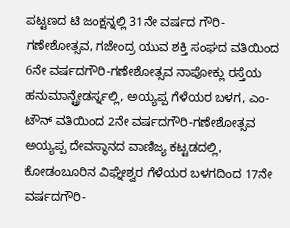ಪಟ್ಟಣದ ಟಿ ಜಂಕ್ಷನ್ನಲ್ಲಿ 31ನೇ ವರ್ಷದ ಗೌರಿ-ಗಣೇಶೋತ್ಸವ, ಗಜೇಂದ್ರ ಯುವ ಶಕ್ತಿ ಸಂಘದ ವತಿಯಿಂದ 6ನೇ ವರ್ಷದಗೌರಿ-ಗಣೇಶೋತ್ಸವ ನಾಪೋಕ್ಲು ರಸ್ತೆಯ ಹನುಮಾನ್ಟ್ರೇಡರ್ಸ್ನಲ್ಲಿ, ಅಯ್ಯಪ್ಪ ಗೆಳೆಯರ ಬಳಗ, ಎಂ-ಟೌನ್ ವತಿಯಿಂದ 2ನೇ ವರ್ಷದಗೌರಿ-ಗಣೇಶೋತ್ಸವ ಅಯ್ಯಪ್ಪ ದೇವಸ್ಥಾನದ ವಾಣಿಜ್ಯ ಕಟ್ಟಡದಲ್ಲಿ, ಕೋಡಂಬೂರಿನ ವಿಘ್ನೇಶ್ವರ ಗೆಳೆಯರ ಬಳಗದಿಂದ 17ನೇ ವರ್ಷದಗೌರಿ-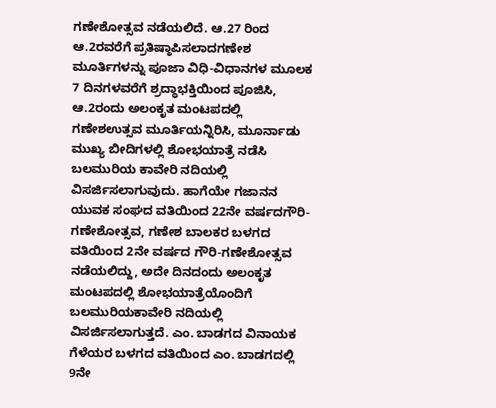ಗಣೇಶೋತ್ಸವ ನಡೆಯಲಿದೆ. ಆ.27 ರಿಂದ ಆ.2ರವರೆಗೆ ಪ್ರತಿಷ್ಠಾಪಿಸಲಾದಗಣೇಶ ಮೂರ್ತಿಗಳನ್ನು ಪೂಜಾ ವಿಧಿ-ವಿಧಾನಗಳ ಮೂಲಕ 7 ದಿನಗಳವರೆಗೆ ಶ್ರದ್ಧಾಭಕ್ತಿಯಿಂದ ಪೂಜಿಸಿ, ಆ.2ರಂದು ಅಲಂಕೃತ ಮಂಟಪದಲ್ಲಿ ಗಣೇಶಉತ್ಸವ ಮೂರ್ತಿಯನ್ನಿರಿಸಿ, ಮೂರ್ನಾಡು ಮುಖ್ಯ ಬೀದಿಗಳಲ್ಲಿ ಶೋಭಯಾತ್ರೆ ನಡೆಸಿ ಬಲಮುರಿಯ ಕಾವೇರಿ ನದಿಯಲ್ಲಿ ವಿಸರ್ಜಿಸಲಾಗುವುದು. ಹಾಗೆಯೇ ಗಜಾನನ ಯುವಕ ಸಂಘದ ವತಿಯಿಂದ 22ನೇ ವರ್ಷದಗೌರಿ-ಗಣೇಶೋತ್ಸವ, ಗಣೇಶ ಬಾಲಕರ ಬಳಗದ ವತಿಯಿಂದ 2ನೇ ವರ್ಷದ ಗೌರಿ-ಗಣೇಶೋತ್ಸವ ನಡೆಯಲಿದ್ದು, ಅದೇ ದಿನದಂದು ಅಲಂಕೃತ ಮಂಟಪದಲ್ಲಿ ಶೋಭಯಾತ್ರೆಯೊಂದಿಗೆ ಬಲಮುರಿಯಕಾವೇರಿ ನದಿಯಲ್ಲಿ ವಿಸರ್ಜಿಸಲಾಗುತ್ತದೆ. ಎಂ. ಬಾಡಗದ ವಿನಾಯಕ ಗೆಳೆಯರ ಬಳಗದ ವತಿಯಿಂದ ಎಂ. ಬಾಡಗದಲ್ಲಿ 9ನೇ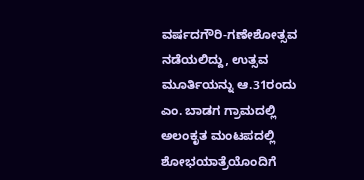ವರ್ಷದಗೌರಿ-ಗಣೇಶೋತ್ಸವ ನಡೆಯಲಿದ್ದು, ಉತ್ಸವ ಮೂರ್ತಿಯನ್ನು ಆ.31ರಂದು ಎಂ. ಬಾಡಗ ಗ್ರಾಮದಲ್ಲಿ ಅಲಂಕೃತ ಮಂಟಪದಲ್ಲಿ ಶೋಭಯಾತ್ರೆಯೊಂದಿಗೆ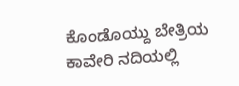ಕೊಂಡೊಯ್ದು ಬೇತ್ರಿಯ ಕಾವೇರಿ ನದಿಯಲ್ಲಿ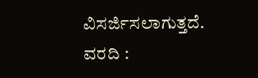ವಿಸರ್ಜಿಸಲಾಗುತ್ತದೆ.
ವರದಿ :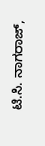ಟಿ.ಸಿ. ನಾಗರಾಜ್,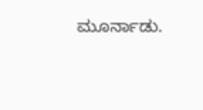ಮೂರ್ನಾಡು.